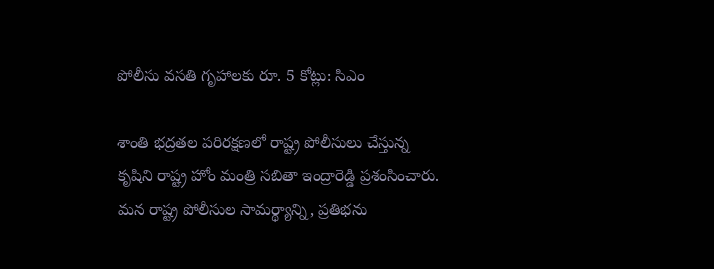పోలీసు వసతి గృహాలకు రూ. 5 కోట్లు: సిఎం

శాంతి భద్రతల పరిరక్షణలో రాష్ట్ర పోలీసులు చేస్తున్న కృషిని రాష్ట్ర హోం మంత్రి సబితా ఇంద్రారెడ్డి ప్రశంసించారు. మన రాష్ట్ర పోలీసుల సామర్థ్యాన్ని, ప్రతిభను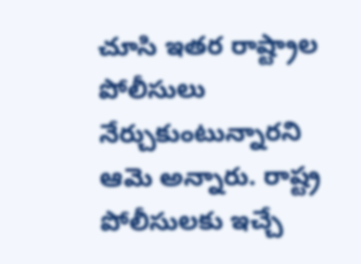చూసి ఇతర రాష్ట్రాల పోలీసులు నేర్చుకుంటున్నారని ఆమె అన్నారు. రాష్ట్ర పోలీసులకు ఇచ్చే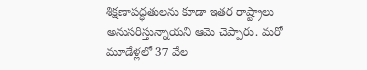శిక్షణాపద్ధతులను కూడా ఇతర రాష్ట్రాలు అనుసరిస్తున్నాయని ఆమె చెప్పారు. మరో మూడేళ్లలో 37 వేల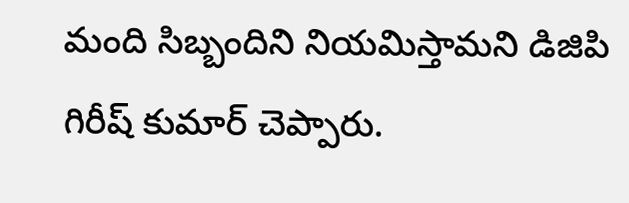మంది సిబ్బందిని నియమిస్తామని డిజిపి గిరీష్ కుమార్ చెప్పారు.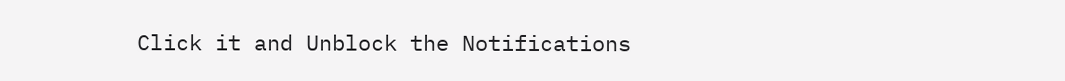Click it and Unblock the Notifications